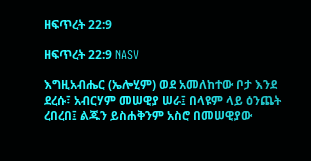ዘፍጥረት 22:9

ዘፍጥረት 22:9 NASV

እግዚአብሔር (ኤሎሂም) ወደ አመለከተው ቦታ እንደ ደረሱ፣ አብርሃም መሠዊያ ሠራ፤ በላዩም ላይ ዕንጨት ረበረበ፤ ልጁን ይስሐቅንም አስሮ በመሠዊያው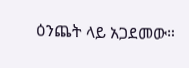ዕንጨት ላይ አጋደመው።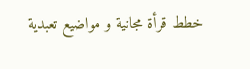خطط قرأة مجانية و مواضيع تعبدية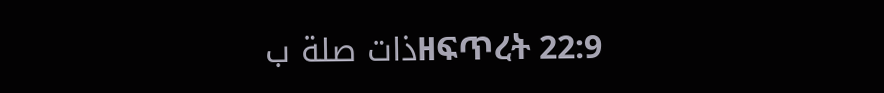ذات صلة بዘፍጥረት 22:9